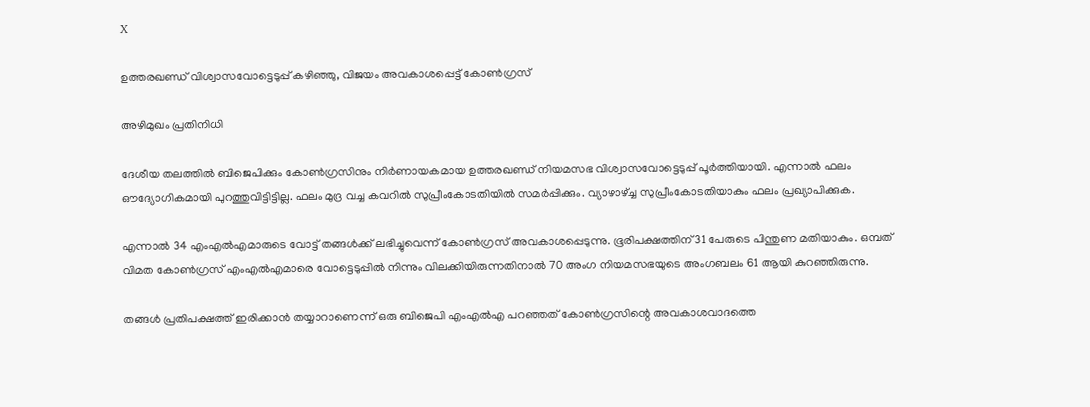X

ഉത്തരഖണ്ഡ് വിശ്വാസവോട്ടെടുപ്പ് കഴിഞ്ഞു, വിജയം അവകാശപ്പെട്ട് കോണ്‍ഗ്രസ്

അഴിമുഖം പ്രതിനിധി

ദേശീയ തലത്തില്‍ ബിജെപിക്കും കോണ്‍ഗ്രസിനും നിര്‍ണായകമായ ഉത്തരഖണ്ഡ് നിയമസഭ വിശ്വാസവോട്ടെടുപ്പ് പൂര്‍ത്തിയായി. എന്നാല്‍ ഫലം ഔദ്യോഗികമായി പുറത്തുവിട്ടിട്ടില്ല. ഫലം മുദ്ര വച്ച കവറില്‍ സുപ്രീംകോടതിയില്‍ സമര്‍പ്പിക്കും. വ്യാഴാഴ്ച്ച സുപ്രീംകോടതിയാകും ഫലം പ്രഖ്യാപിക്കുക.

എന്നാല്‍ 34 എംഎല്‍എമാരുടെ വോട്ട് തങ്ങള്‍ക്ക് ലഭിച്ചുവെന്ന് കോണ്‍ഗ്രസ് അവകാശപ്പെടുന്നു. ഭൂരിപക്ഷത്തിന് 31 പേരുടെ പിന്തുണ മതിയാകും. ഒമ്പത് വിമത കോണ്‍ഗ്രസ് എംഎല്‍എമാരെ വോട്ടെടുപ്പില്‍ നിന്നും വിലക്കിയിരുന്നതിനാല്‍ 70 അംഗ നിയമസഭയുടെ അംഗബലം 61 ആയി കുറഞ്ഞിരുന്നു.

തങ്ങള്‍ പ്രതിപക്ഷത്ത് ഇരിക്കാന്‍ തയ്യാറാണെന്ന് ഒരു ബിജെപി എംഎല്‍എ പറഞ്ഞത് കോണ്‍ഗ്രസിന്റെ അവകാശവാദത്തെ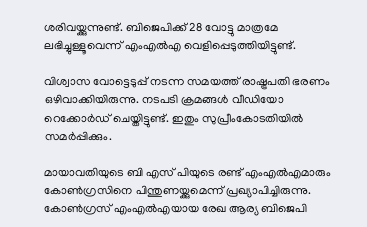ശരിവയ്ക്കുന്നുണ്ട്. ബിജെപിക്ക് 28 വോട്ടു മാത്രമേ ലഭിച്ചുള്ളൂവെന്ന് എംഎല്‍എ വെളിപ്പെടുത്തിയിട്ടുണ്ട്.

വിശ്വാസ വോട്ടെടുപ്പ് നടന്ന സമയത്ത് രാഷ്ട്രപതി ഭരണം ഒഴിവാക്കിയിരുന്നു. നടപടി ക്രമങ്ങള്‍ വീഡിയോ റെക്കോര്‍ഡ് ചെയ്തിട്ടുണ്ട്. ഇതും സുപ്രീംകോടതിയില്‍ സമര്‍പ്പിക്കും.

മായാവതിയുടെ ബി എസ് പിയുടെ രണ്ട് എംഎല്‍എമാരും കോണ്‍ഗ്രസിനെ പിന്തുണയ്ക്കുമെന്ന് പ്രഖ്യാപിച്ചിരുന്നു. കോണ്‍ഗ്രസ് എംഎല്‍എയായ രേഖ ആര്യ ബിജെപി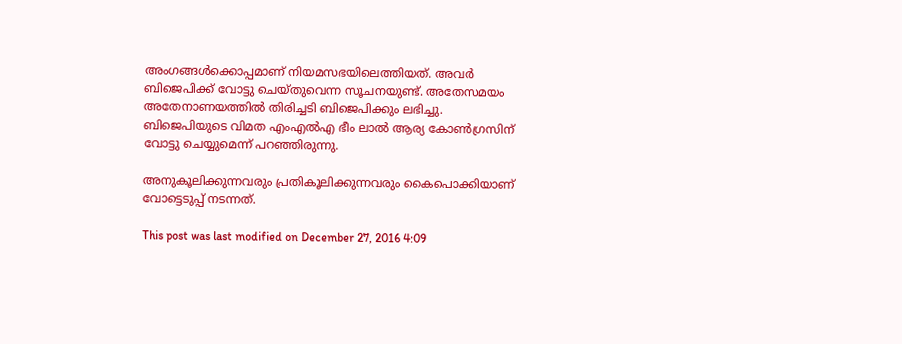അംഗങ്ങള്‍ക്കൊപ്പമാണ് നിയമസഭയിലെത്തിയത്. അവര്‍ ബിജെപിക്ക് വോട്ടു ചെയ്തുവെന്ന സൂചനയുണ്ട്. അതേസമയം അതേനാണയത്തില്‍ തിരിച്ചടി ബിജെപിക്കും ലഭിച്ചു. ബിജെപിയുടെ വിമത എംഎല്‍എ ഭീം ലാല്‍ ആര്യ കോണ്‍ഗ്രസിന് വോട്ടു ചെയ്യുമെന്ന് പറഞ്ഞിരുന്നു.

അനുകൂലിക്കുന്നവരും പ്രതികൂലിക്കുന്നവരും കൈപൊക്കിയാണ് വോട്ടെടുപ്പ് നടന്നത്.

This post was last modified on December 27, 2016 4:09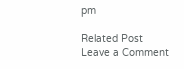pm

Related Post
Leave a Comment